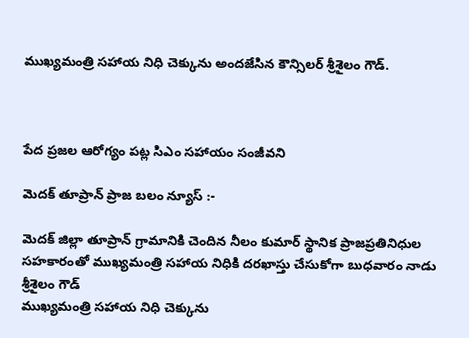ముఖ్యమంత్రి సహాయ నిధి చెక్కును అందజేసిన కౌన్సిలర్ శ్రీశైలం గౌడ్.



పేద ప్రజల ఆరోగ్యం పట్ల సిఎం సహాయం సంజీవని

మెదక్ తూప్రాన్ ప్రాజ బలం న్యూస్ :-

మెదక్ జిల్లా తూప్రాన్ గ్రామానికి చెందిన నీలం కుమార్ స్థానిక ప్రాజప్రతినిధుల సహకారంతో ముఖ్యమంత్రి సహాయ నిధికి దరఖాస్తు చేసుకోగా బుధవారం నాడు శ్రీశైలం గౌడ్
ముఖ్యమంత్రి సహాయ నిధి చెక్కును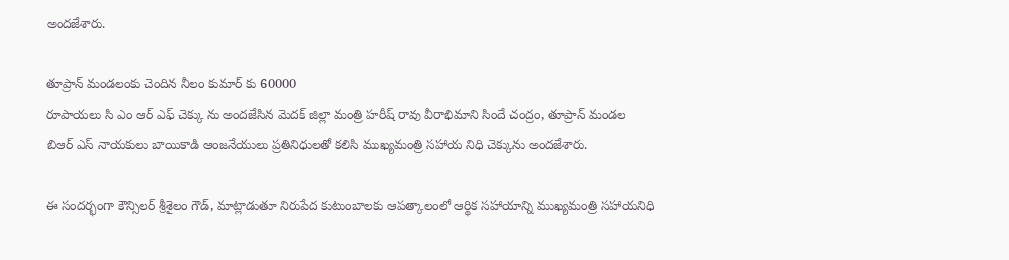అందజేశారు.

తూప్రాన్ మండలంకు చెందిన నీలం కుమార్ కు 60000
రూపాయలు సి ఎం ఆర్ ఎఫ్ చెక్కు ను అందజేసిన మెదక్ జిల్లా మంత్రి హరీష్ రావు వీరాభిమాని సిందే చంద్రం, తూప్రాన్ మండల
బిఆర్ ఎస్ నాయకులు బాయికాడి ఆంజనేయులు ప్రతినిధులతో కలిసి ముఖ్యమంత్రి సహాయ నిధి చెక్కును అందజేశారు.

ఈ సందర్భంగా కౌన్సిలర్ శ్రీశైలం గౌడ్, మాట్లాడుతూ నిరుపేద కుటుంబాలకు ఆపత్కాలంలో ఆర్థిక సహాయాన్ని ముఖ్యమంత్రి సహాయనిధి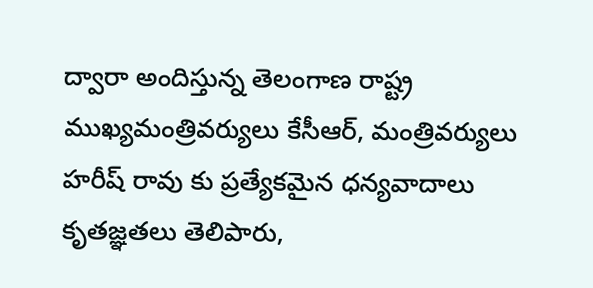ద్వారా అందిస్తున్న తెలంగాణ రాష్ట్ర ముఖ్యమంత్రివర్యులు కేసీఆర్, మంత్రివర్యులు హరీష్ రావు కు ప్రత్యేకమైన ధన్యవాదాలు కృతజ్ఞతలు తెలిపారు,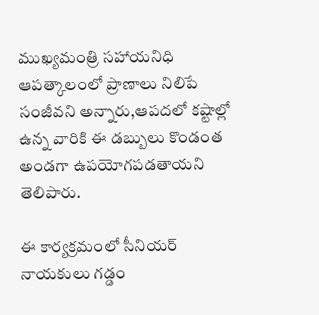ముఖ్యమంత్రి సహాయనిధి ఆపత్కాలంలో ప్రాణాలు నిలిపే సంజీవని అన్నారు,ఆపదలో కష్టాల్లో ఉన్న వారికి ఈ డబ్బులు కొండంత అండగా ఉపయోగపడతాయని తెలిపారు.

ఈ కార్యక్రమంలో సీనియర్ నాయకులు గడ్డం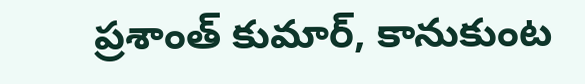ప్రశాంత్ కుమార్, కానుకుంట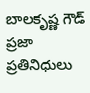బాలకృష్ణ గౌడ్ ప్రజా ప్రతినిధులు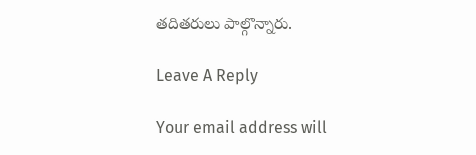తదితరులు పాల్గొన్నారు.

Leave A Reply

Your email address will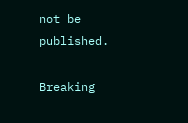not be published.

Breaking